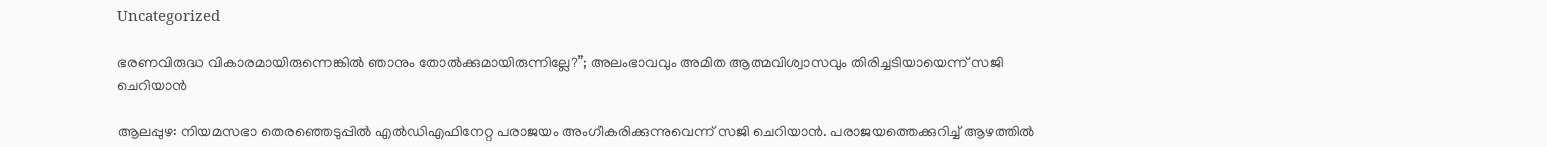Uncategorized

ഭരണവിരുദ്ധ വികാരമായിരുന്നെങ്കില്‍ ഞാനും തോല്‍ക്കുമായിരുന്നില്ലേ?”; അലംഭാവവും അമിത ആത്മവിശ്വാസവും തിരിച്ചടിയായെന്ന് സജി ചെറിയാന്‍

ആലപ്പുഴ: നിയമസഭാ തെരഞ്ഞെടുപ്പിൽ എൽഡിഎഫിനേറ്റ പരാജയം അംഗീകരിക്കുന്നുവെന്ന് സജി ചെറിയാൻ. പരാജയത്തെക്കുറിച്ച് ആഴത്തിൽ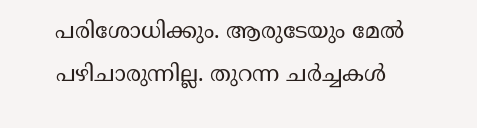പരിശോധിക്കും. ആരുടേയും മേൽ പഴിചാരുന്നില്ല. തുറന്ന ചർച്ചകൾ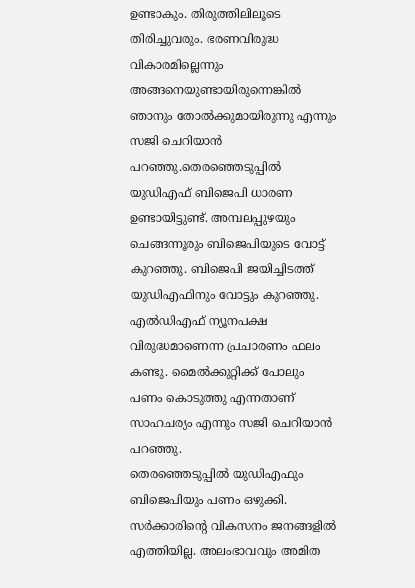ഉണ്ടാകും. തിരുത്തിലിലൂടെ തിരിച്ചുവരും. ഭരണവിരുദ്ധ വികാരമില്ലെന്നും അങ്ങനെയുണ്ടായിരുന്നെങ്കിൽ ഞാനും തോൽക്കുമായിരുന്നു എന്നും സജി ചെറിയാൻ പറഞ്ഞു.തെരഞ്ഞെടുപ്പില്‍ യുഡിഎഫ് ബിജെപി ധാരണ ഉണ്ടായിട്ടുണ്ട്. അമ്പലപ്പുഴയും ചെങ്ങന്നൂരും ബിജെപിയുടെ വോട്ട് കുറഞ്ഞു. ബിജെപി ജയിച്ചിടത്ത് യുഡിഎഫിനും വോട്ടും കുറഞ്ഞു. എല്‍ഡിഎഫ് ന്യൂനപക്ഷ വിരുദ്ധമാണെന്ന പ്രചാരണം ഫലം കണ്ടു. മൈല്‍ക്കുറ്റിക്ക് പോലും പണം കൊടുത്തു എന്നതാണ് സാഹചര്യം എന്നും സജി ചെറിയാന്‍ പറഞ്ഞു.
തെരഞ്ഞെടുപ്പില്‍ യുഡിഎഫും ബിജെപിയും പണം ഒഴുക്കി. സര്‍ക്കാരിന്റെ വികസനം ജനങ്ങളില്‍ എത്തിയില്ല. അലംഭാവവും അമിത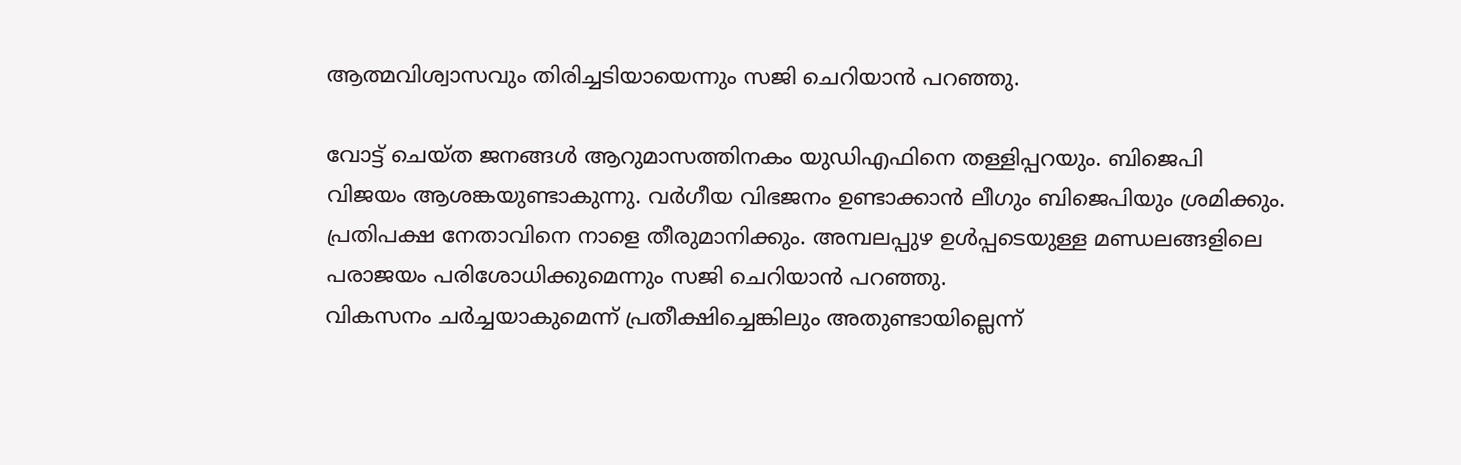ആത്മവിശ്വാസവും തിരിച്ചടിയായെന്നും സജി ചെറിയാന്‍ പറഞ്ഞു.

വോട്ട് ചെയ്ത ജനങ്ങള്‍ ആറുമാസത്തിനകം യുഡിഎഫിനെ തള്ളിപ്പറയും. ബിജെപി വിജയം ആശങ്കയുണ്ടാകുന്നു. വര്‍ഗീയ വിഭജനം ഉണ്ടാക്കാന്‍ ലീഗും ബിജെപിയും ശ്രമിക്കും. പ്രതിപക്ഷ നേതാവിനെ നാളെ തീരുമാനിക്കും. അമ്പലപ്പുഴ ഉള്‍പ്പടെയുള്ള മണ്ഡലങ്ങളിലെ പരാജയം പരിശോധിക്കുമെന്നും സജി ചെറിയാന്‍ പറഞ്ഞു.
വികസനം ചര്‍ച്ചയാകുമെന്ന് പ്രതീക്ഷിച്ചെങ്കിലും അതുണ്ടായില്ലെന്ന്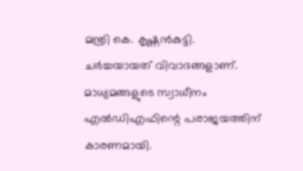മന്ത്രി കെ. കൃഷ്ണന്‍കുട്ടി. ചര്‍ച്ചയായത് വിവാദങ്ങളാണ്. മാധ്യമങ്ങളുടെ സ്വാധീനം എല്‍ഡിഎഫിന്റെ പരാജയത്തിന് കാരണമായി.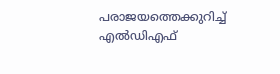പരാജയത്തെക്കുറിച്ച് എല്‍ഡിഎഫ്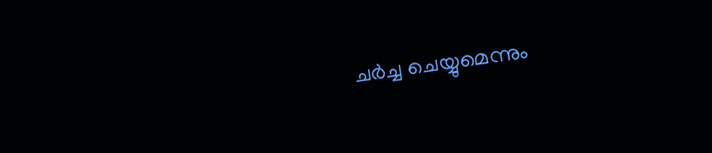ചര്‍ച്ച ചെയ്യുമെന്നും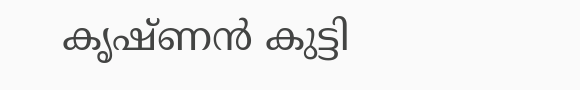കൃഷ്ണന്‍ കുട്ടി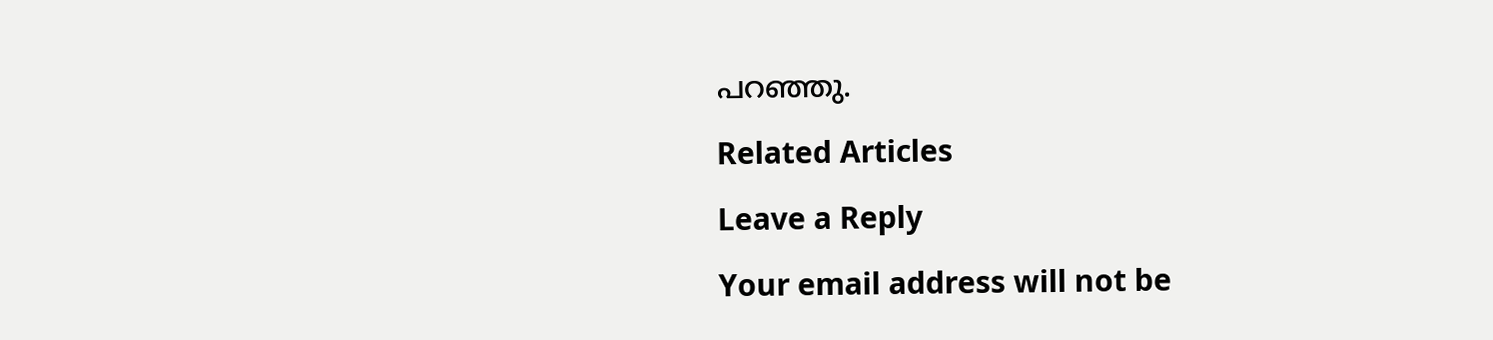പറഞ്ഞു.

Related Articles

Leave a Reply

Your email address will not be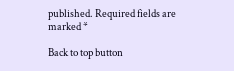published. Required fields are marked *

Back to top button